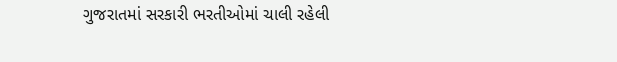ગુજરાતમાં સરકારી ભરતીઓમાં ચાલી રહેલી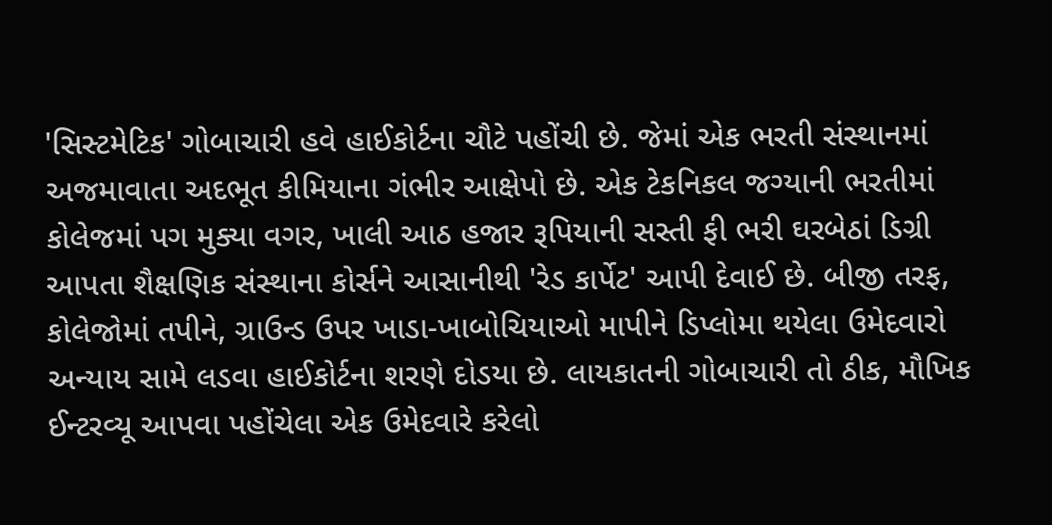'સિસ્ટમેટિક' ગોબાચારી હવે હાઈકોર્ટના ચૌટે પહોંચી છે. જેમાં એક ભરતી સંસ્થાનમાં અજમાવાતા અદભૂત કીમિયાના ગંભીર આક્ષેપો છે. એક ટેકનિકલ જગ્યાની ભરતીમાં કોલેજમાં પગ મુક્યા વગર, ખાલી આઠ હજાર રૂપિયાની સસ્તી ફી ભરી ઘરબેઠાં ડિગ્રી આપતા શૈક્ષણિક સંસ્થાના કોર્સને આસાનીથી 'રેડ કાર્પેટ' આપી દેવાઈ છે. બીજી તરફ, કોલેજોમાં તપીને, ગ્રાઉન્ડ ઉપર ખાડા-ખાબોચિયાઓ માપીને ડિપ્લોમા થયેલા ઉમેદવારો અન્યાય સામે લડવા હાઈકોર્ટના શરણે દોડયા છે. લાયકાતની ગોબાચારી તો ઠીક, મૌખિક ઈન્ટરવ્યૂ આપવા પહોંચેલા એક ઉમેદવારે કરેલો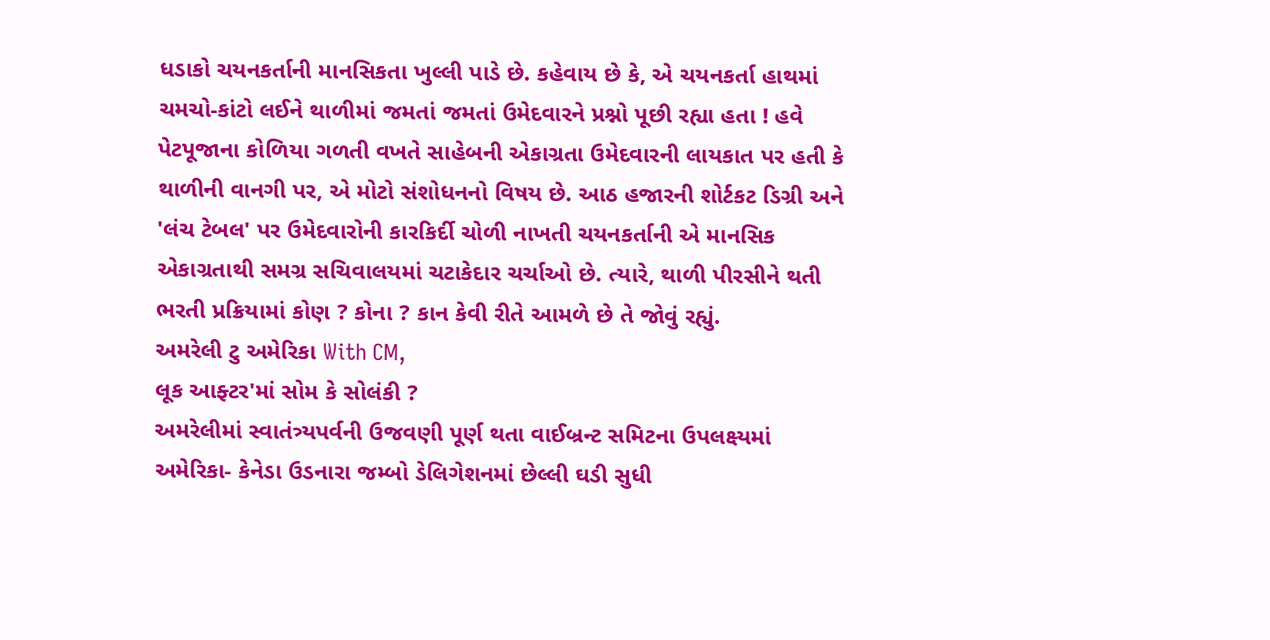ધડાકો ચયનકર્તાની માનસિકતા ખુલ્લી પાડે છે. કહેવાય છે કે, એ ચયનકર્તા હાથમાં ચમચો-કાંટો લઈને થાળીમાં જમતાં જમતાં ઉમેદવારને પ્રશ્નો પૂછી રહ્યા હતા ! હવે પેટપૂજાના કોળિયા ગળતી વખતે સાહેબની એકાગ્રતા ઉમેદવારની લાયકાત પર હતી કે થાળીની વાનગી પર, એ મોટો સંશોધનનો વિષય છે. આઠ હજારની શોર્ટકટ ડિગ્રી અને 'લંચ ટેબલ' પર ઉમેદવારોની કારકિર્દી ચોળી નાખતી ચયનકર્તાની એ માનસિક એકાગ્રતાથી સમગ્ર સચિવાલયમાં ચટાકેદાર ચર્ચાઓ છે. ત્યારે, થાળી પીરસીને થતી ભરતી પ્રક્રિયામાં કોણ ? કોના ? કાન કેવી રીતે આમળે છે તે જોવું રહ્યું.
અમરેલી ટુ અમેરિકા With CM,
લૂક આફ્ટર'માં સોમ કે સોલંકી ?
અમરેલીમાં સ્વાતંત્ર્યપર્વની ઉજવણી પૂર્ણ થતા વાઈબ્રન્ટ સમિટના ઉપલક્ષ્યમાં અમેરિકા- કેનેડા ઉડનારા જમ્બો ડેલિગેશનમાં છેલ્લી ઘડી સુધી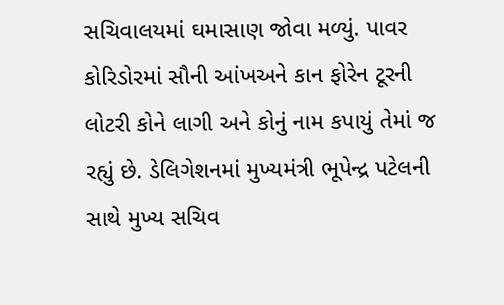સચિવાલયમાં ઘમાસાણ જોવા મળ્યું. પાવર કોરિડોરમાં સૌની આંખઅને કાન ફોરેન ટૂરની લોટરી કોને લાગી અને કોનું નામ કપાયું તેમાં જ રહ્યું છે. ડેલિગેશનમાં મુખ્યમંત્રી ભૂપેન્દ્ર પટેલની સાથે મુખ્ય સચિવ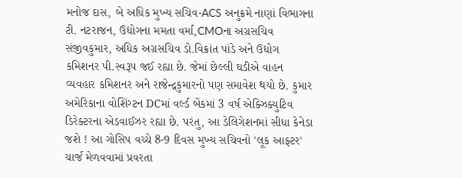મનોજ દાસ, બે અધિક મુખ્ય સચિવ-ACS અનુક્રમે નાણાં વિભાગના ટી. નટરાજન, ઉદ્યોગના મમતા વર્મા,CMOના અગ્રસચિવ સંજીવકુમાર, અધિક અગ્રસચિવ ડો.વિક્રાંત પાંડે અને ઉદ્યોગ કમિશનર પી.સ્વરૂપ જઈ રહ્યા છે. જેમાં છેલ્લી ઘડીએ વાહન વ્યવહાર કમિશનર અને રાજેન્દ્રકુમારનો પણ સમાવેશ થયો છે. કુમાર અમેરિકાના વોશિંગ્ટન DCમાં વર્લ્ડ બેંકમાં 3 વર્ષ એક્ઝિક્યુટિવ ડિરેક્ટરના એડવાઈઝર રહ્યા છે. પરંતુ, આ ડેલિગેશનમાં સીધા કેનેડા જશે ! આ ગોસિપ વચ્ચે 8-9 દિવસ મુખ્ય સચિવનો 'લૂક આફ્ટર' ચાર્જ મેળવવામાં પ્રવરતા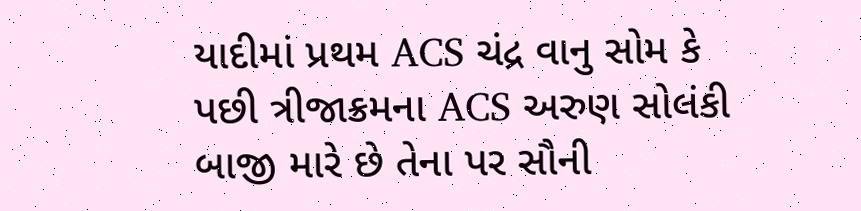યાદીમાં પ્રથમ ACS ચંદ્ર વાનુ સોમ કે પછી ત્રીજાક્રમના ACS અરુણ સોલંકી બાજી મારે છે તેના પર સૌની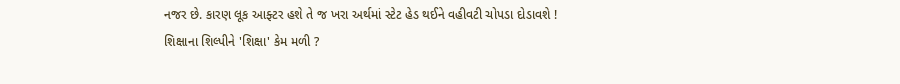નજર છે. કારણ લૂક આફ્ટર હશે તે જ ખરા અર્થમાં સ્ટેટ હેડ થઈને વહીવટી ચોપડા દોડાવશે !
શિક્ષાના શિલ્પીને 'શિક્ષા' કેમ મળી ?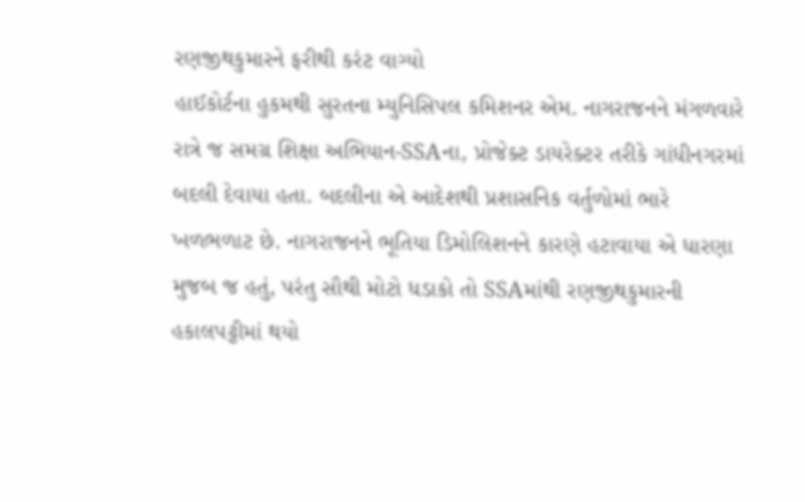રણજીથકુમારને ફરીથી કરંટ વાગ્યો
હાઈકોર્ટના હુકમથી સુરતના મ્યુનિસિપલ કમિશનર એમ. નાગરાજનને મંગળવારે રાત્રે જ સમગ્ર શિક્ષા અભિયાન-SSAના, પ્રોજેક્ટ ડાયરેક્ટર તરીકે ગાંધીનગરમાં બદલી દેવાયા હતા. બદલીના એ આદેશથી પ્રશાસનિક વર્તુળોમાં ભારે ખળભળાટ છે. નાગરાજનને ભૂતિયા ડિમોલિશનને કારણે હટાવાયા એ ધારણા મુજબ જ હતું, પરંતુ સૌથી મોટો ધડાકો તો SSAમાંથી રણજીથકુમારની હકાલપટ્ટીમાં થયો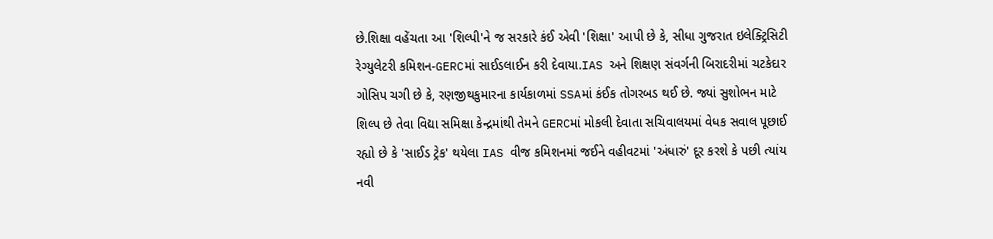છે.શિક્ષા વહેંચતા આ 'શિલ્પી'ને જ સરકારે કંઈ એવી 'શિક્ષા' આપી છે કે, સીધા ગુજરાત ઇલેક્ટ્રિસિટી રેગ્યુલેટરી કમિશન-GERCમાં સાઈડલાઈન કરી દેવાયા.IAS અને શિક્ષણ સંવર્ગની બિરાદરીમાં ચટકેદાર ગોસિપ ચગી છે કે, રણજીથકુમારના કાર્યકાળમાં SSAમાં કંઈક તોગરબડ થઈ છે. જ્યાં સુશોભન માટે શિલ્પ છે તેવા વિદ્યા સમિક્ષા કેન્દ્રમાંથી તેમને GERCમાં મોકલી દેવાતા સચિવાલયમાં વેધક સવાલ પૂછાઈ રહ્યો છે કે 'સાઈડ ટ્રેક' થયેલા IAS વીજ કમિશનમાં જઈને વહીવટમાં 'અંધારું' દૂર કરશે કે પછી ત્યાંય નવી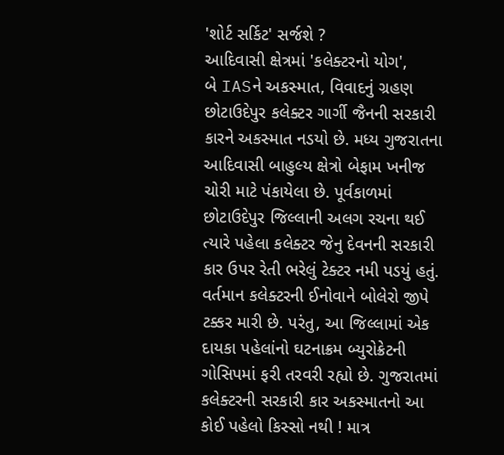'શોર્ટ સર્કિટ' સર્જશે ?
આદિવાસી ક્ષેત્રમાં 'કલેક્ટરનો યોગ',
બે IASને અકસ્માત, વિવાદનું ગ્રહણ
છોટાઉદેપુર કલેક્ટર ગાર્ગી જૈનની સરકારી કારને અકસ્માત નડયો છે. મધ્ય ગુજરાતના આદિવાસી બાહુલ્ય ક્ષેત્રો બેફામ ખનીજ ચોરી માટે પંકાયેલા છે. પૂર્વકાળમાં છોટાઉદેપુર જિલ્લાની અલગ રચના થઈ ત્યારે પહેલા કલેક્ટર જેનુ દેવનની સરકારી કાર ઉપર રેતી ભરેલું ટેક્ટર નમી પડયું હતું. વર્તમાન કલેક્ટરની ઈનોવાને બોલેરો જીપે ટક્કર મારી છે. પરંતુ, આ જિલ્લામાં એક દાયકા પહેલાંનો ઘટનાક્રમ બ્યુરોક્રેટની ગોસિપમાં ફરી તરવરી રહ્યો છે. ગુજરાતમાં કલેક્ટરની સરકારી કાર અકસ્માતનો આ કોઈ પહેલો કિસ્સો નથી ! માત્ર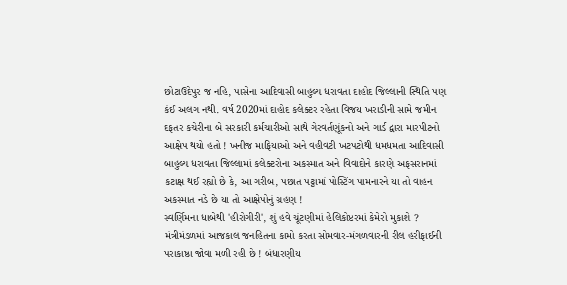છોટાઉદેપુર જ નહિ, પાસેના આદિવાસી બાહુલ્ય ધરાવતા દાહોદ જિલ્લાની સ્થિતિ પણ કંઈ અલગ નથી. વર્ષ 2020માં દાહોદ કલેક્ટર રહેતા વિજય ખરાડીની સામે જમીન દફતર કચેરીના બે સરકારી કર્મચારીઓ સાથે ગેરવર્તણૂંકનો અને ગાર્ડ દ્વારા મારપીટનો આક્ષેપ થયો હતો ! ખનીજ માફિયાઓ અને વહીવટી ખટપટોથી ધમધમતા આદિવાસી બાહુલ્ય ધરાવતા જિલ્લામાં કલેક્ટરોના અકસ્માત અને વિવાદોને કારણે અફસરાનમાં કટાક્ષ થઈ રહ્યો છે કે, આ ગરીબ, પછાત પટ્ટામાં પોસ્ટિંગ પામનારને યા તો વાહન અકસ્માત નડે છે યા તો આક્ષેપોનું ગ્રહણ !
સ્વર્ણિમના ધાબેથી 'હીરોગીરી', શું હવે ચૂંટણીમાં હેલિકોપ્ટરમાં કેમેરો મુકાશે ?
મંત્રીમંડળમાં આજકાલ જનહિતના કામો કરતા સોમવાર-મંગળવારની રીલ હરીફાઈની પરાકાષ્ઠા જોવા મળી રહી છે ! બંધારણીય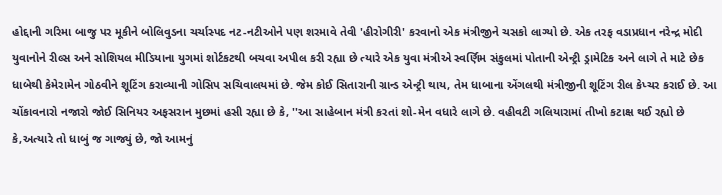હોદ્દાની ગરિમા બાજુ પર મૂકીને બોલિવુડના ચર્ચાસ્પદ નટ-નટીઓને પણ શરમાવે તેવી 'હીરોગીરી' કરવાનો એક મંત્રીજીને ચસકો લાગ્યો છે. એક તરફ વડાપ્રધાન નરેન્દ્ર મોદી યુવાનોને રીલ્સ અને સોશિયલ મીડિયાના યુગમાં શોર્ટકટથી બચવા અપીલ કરી રહ્યા છે ત્યારે એક યુવા મંત્રીએ સ્વર્ણિમ સંકુલમાં પોતાની એન્ટ્રી ડ્રામેટિક અને લાગે તે માટે છેક ધાબેથી કેમેરામેન ગોઠવીને શૂટિંગ કરાવ્યાની ગોસિપ સચિવાલયમાં છે. જેમ કોઈ સિતારાની ગ્રાન્ડ એન્ટ્રી થાય, તેમ ધાબાના એંગલથી મંત્રીજીની શૂટિંગ રીલ કેપ્ચર કરાઈ છે. આ ચોંકાવનારો નજારો જોઈ સિનિયર અફસરાન મુછમાં હસી રહ્યા છે કે, ''આ સાહેબાન મંત્રી કરતાં શો-મેન વધારે લાગે છે. વહીવટી ગલિયારામાં તીખો કટાક્ષ થઈ રહ્યો છે કે,અત્યારે તો ધાબું જ ગાજ્યું છે, જો આમનું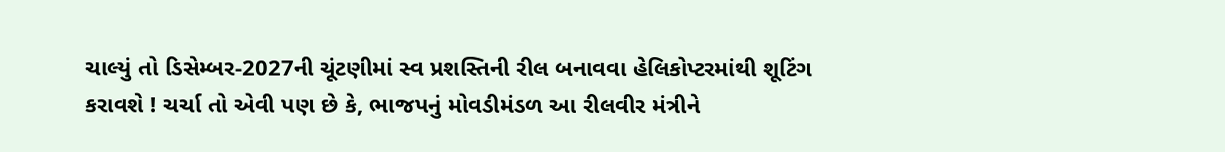ચાલ્યું તો ડિસેમ્બર-2027ની ચૂંટણીમાં સ્વ પ્રશસ્તિની રીલ બનાવવા હેલિકોપ્ટરમાંથી શૂટિંગ કરાવશે ! ચર્ચા તો એવી પણ છે કે, ભાજપનું મોવડીમંડળ આ રીલવીર મંત્રીને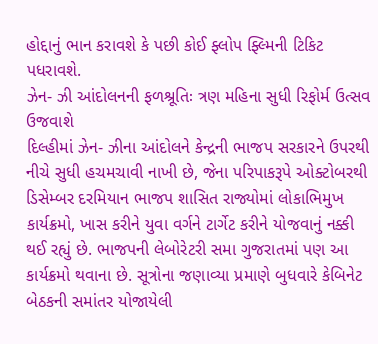હોદ્દાનું ભાન કરાવશે કે પછી કોઈ ફ્લોપ ફ્લ્મિની ટિકિટ પધરાવશે.
ઝેન- ઝી આંદોલનની ફળશ્રૂતિઃ ત્રણ મહિના સુધી રિફોર્મ ઉત્સવ ઉજવાશે
દિલ્હીમાં ઝેન- ઝીના આંદોલને કેન્દ્રની ભાજપ સરકારને ઉપરથી નીચે સુધી હચમચાવી નાખી છે, જેના પરિપાકરૂપે ઓક્ટોબરથી ડિસેમ્બર દરમિયાન ભાજપ શાસિત રાજ્યોમાં લોકાભિમુખ કાર્યક્રમો, ખાસ કરીને યુવા વર્ગને ટાર્ગેટ કરીને યોજવાનું નક્કી થઈ રહ્યું છે. ભાજપની લેબોરેટરી સમા ગુજરાતમાં પણ આ કાર્યક્રમો થવાના છે. સૂત્રોના જણાવ્યા પ્રમાણે બુધવારે કેબિનેટ બેઠકની સમાંતર યોજાયેલી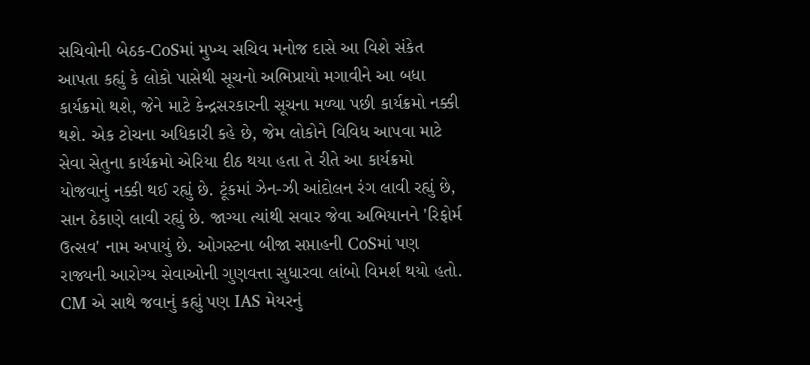સચિવોની બેઠક-CoSમાં મુખ્ય સચિવ મનોજ દાસે આ વિશે સંકેત આપતા કહ્યું કે લોકો પાસેથી સૂચનો અભિપ્રાયો મગાવીને આ બધા કાર્યક્રમો થશે, જેને માટે કેન્દ્રસરકારની સૂચના મળ્યા પછી કાર્યક્રમો નક્કી થશે. એક ટોચના અધિકારી કહે છે, જેમ લોકોને વિવિધ આપવા માટે સેવા સેતુના કાર્યક્રમો એરિયા દીઠ થયા હતા તે રીતે આ કાર્યક્રમો યોજવાનું નક્કી થઈ રહ્યું છે. ટૂંકમાં ઝેન-ઝી આંદોલન રંગ લાવી રહ્યું છે, સાન ઠેકાણે લાવી રહ્યું છે. જાગ્યા ત્યાંથી સવાર જેવા અભિયાનને 'રિફોર્મ ઉત્સવ' નામ અપાયું છે. ઓગસ્ટના બીજા સપ્તાહની CoSમાં પણ રાજ્યની આરોગ્ય સેવાઓની ગુણવત્તા સુધારવા લાંબો વિમર્શ થયો હતો.
CM એ સાથે જવાનું કહ્યું પણ IAS મેયરનું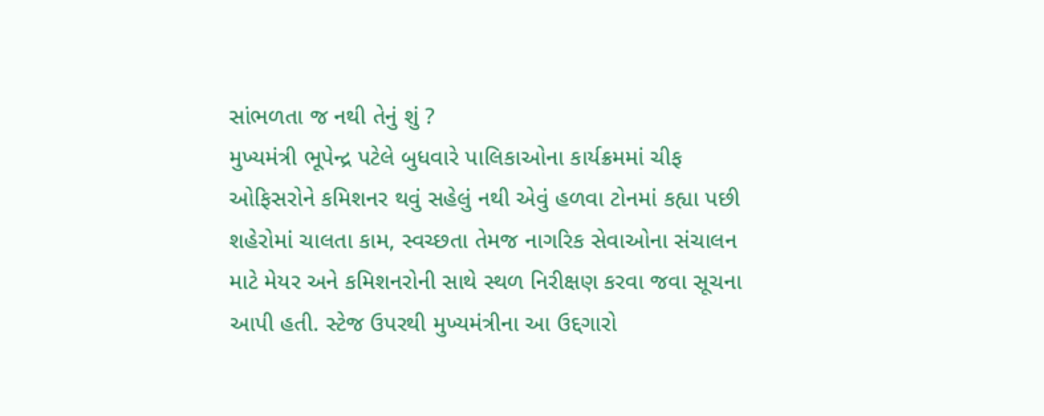સાંભળતા જ નથી તેનું શું ?
મુખ્યમંત્રી ભૂપેન્દ્ર પટેલે બુધવારે પાલિકાઓના કાર્યક્રમમાં ચીફ ઓફિસરોને કમિશનર થવું સહેલું નથી એવું હળવા ટોનમાં કહ્યા પછી શહેરોમાં ચાલતા કામ, સ્વચ્છતા તેમજ નાગરિક સેવાઓના સંચાલન માટે મેયર અને કમિશનરોની સાથે સ્થળ નિરીક્ષણ કરવા જવા સૂચના આપી હતી. સ્ટેજ ઉપરથી મુખ્યમંત્રીના આ ઉદ્દગારો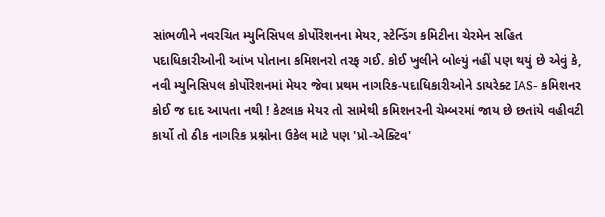સાંભળીને નવરચિત મ્યુનિસિપલ કોર્પોરેશનના મેયર, સ્ટેન્ડિંગ કમિટીના ચેરમેન સહિત પદાધિકારીઓની આંખ પોતાના કમિશનરો તરફ ગઈ. કોઈ ખુલીને બોલ્યું નહીં પણ થયું છે એવું કે, નવી મ્યુનિસિપલ કોર્પોરેશનમાં મેયર જેવા પ્રથમ નાગરિક-પદાધિકારીઓને ડાયરેક્ટ IAS- કમિશનર કોઈ જ દાદ આપતા નથી ! કેટલાક મેયર તો સામેથી કમિશનરની ચેમ્બરમાં જાય છે છતાંયે વહીવટી કાર્યો તો ઠીક નાગરિક પ્રશ્નોના ઉકેલ માટે પણ 'પ્રો-એક્ટિવ'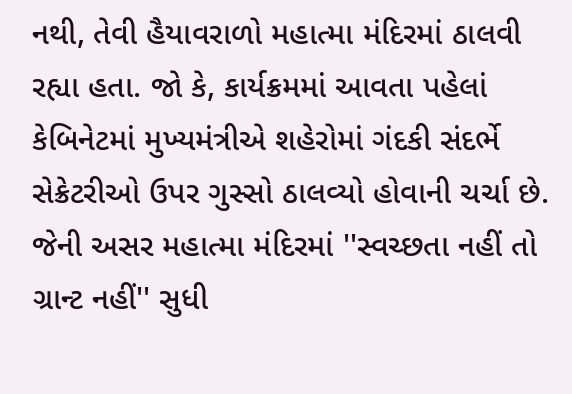નથી, તેવી હૈયાવરાળો મહાત્મા મંદિરમાં ઠાલવી રહ્યા હતા. જો કે, કાર્યક્રમમાં આવતા પહેલાં કેબિનેટમાં મુખ્યમંત્રીએ શહેરોમાં ગંદકી સંદર્ભે સેક્રેટરીઓ ઉપર ગુસ્સો ઠાલવ્યો હોવાની ચર્ચા છે. જેની અસર મહાત્મા મંદિરમાં ''સ્વચ્છતા નહીં તો ગ્રાન્ટ નહીં'' સુધી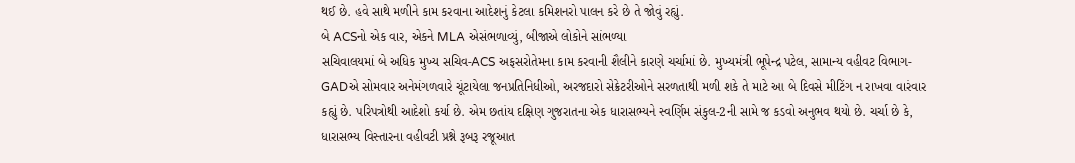થઈ છે. હવે સાથે મળીને કામ કરવાના આદેશનું કેટલા કમિશનરો પાલન કરે છે તે જોવું રહ્યું.
બે ACSનો એક વાર, એકને MLA એસંભળાવ્યું, બીજાએ લોકોને સાંભળ્યા
સચિવાલયમાં બે અધિક મુખ્ય સચિવ-ACS અફસરોતેમના કામ કરવાની શૈલીને કારણે ચર્ચામાં છે. મુખ્યમંત્રી ભૂપેન્દ્ર પટેલ, સામાન્ય વહીવટ વિભાગ-GADએ સોમવાર અનેમંગળવારે ચૂંટાયેલા જનપ્રતિનિધીઓ, અરજદારો સેક્રેટરીઓને સરળતાથી મળી શકે તે માટે આ બે દિવસે મીટિંગ ન રાખવા વારંવાર કહ્યું છે. પરિપત્રોથી આદેશો કર્યા છે. એમ છતાંય દક્ષિણ ગુજરાતના એક ધારાસભ્યને સ્વર્ણિમ સંકુલ-2ની સામે જ કડવો અનુભવ થયો છે. ચર્ચા છે કે, ધારાસભ્ય વિસ્તારના વહીવટી પ્રશ્ને રૂબરૂ રજૂઆત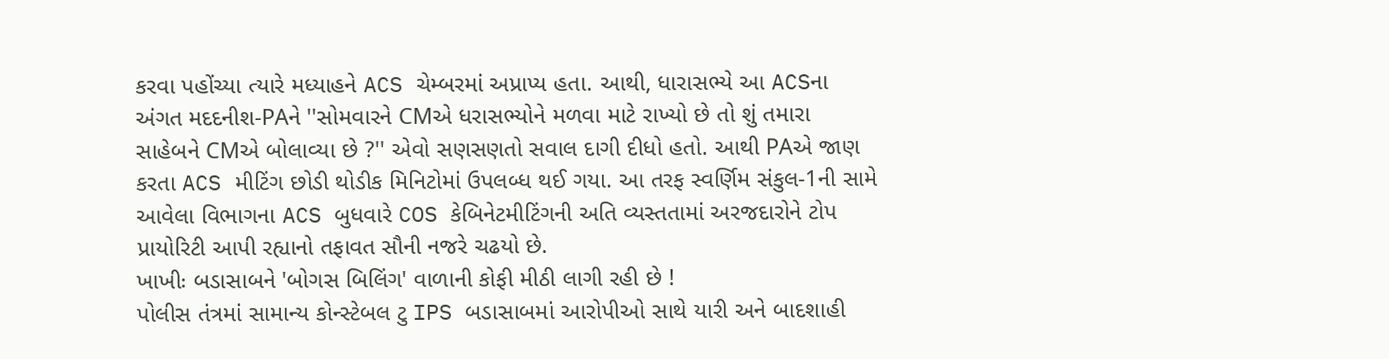કરવા પહોંચ્યા ત્યારે મધ્યાહને ACS ચેમ્બરમાં અપ્રાપ્ય હતા. આથી, ધારાસભ્યે આ ACSના અંગત મદદનીશ-PAને ''સોમવારને CMએ ધરાસભ્યોને મળવા માટે રાખ્યો છે તો શું તમારા સાહેબને CMએ બોલાવ્યા છે ?'' એવો સણસણતો સવાલ દાગી દીધો હતો. આથી PAએ જાણ કરતા ACS મીટિંગ છોડી થોડીક મિનિટોમાં ઉપલબ્ધ થઈ ગયા. આ તરફ સ્વર્ણિમ સંકુલ-1ની સામે આવેલા વિભાગના ACS બુધવારે COS કેબિનેટમીટિંગની અતિ વ્યસ્તતામાં અરજદારોને ટોપ પ્રાયોરિટી આપી રહ્યાનો તફાવત સૌની નજરે ચઢયો છે.
ખાખીઃ બડાસાબને 'બોગસ બિલિંગ' વાળાની કોફી મીઠી લાગી રહી છે !
પોલીસ તંત્રમાં સામાન્ય કોન્સ્ટેબલ ટુ IPS બડાસાબમાં આરોપીઓ સાથે યારી અને બાદશાહી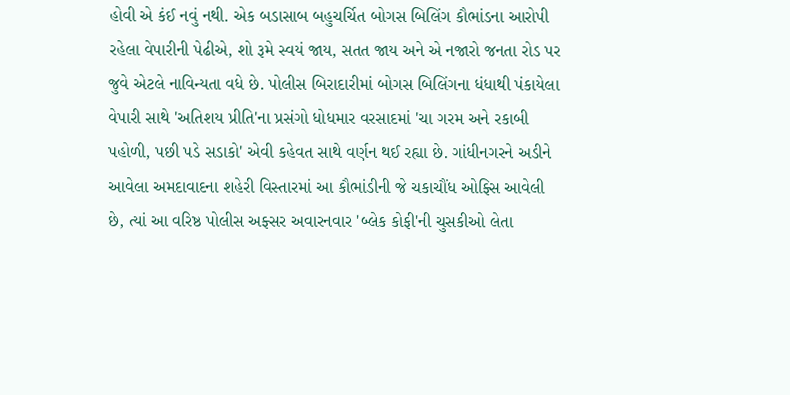હોવી એ કંઈ નવું નથી. એક બડાસાબ બહુચર્ચિત બોગસ બિલિંગ કૌભાંડના આરોપી રહેલા વેપારીની પેઢીએ, શો રૂમે સ્વયં જાય, સતત જાય અને એ નજારો જનતા રોડ પર જુવે એટલે નાવિન્યતા વધે છે. પોલીસ બિરાદારીમાં બોગસ બિલિંગના ધંધાથી પંકાયેલા વેપારી સાથે 'અતિશય પ્રીતિ'ના પ્રસંગો ધોધમાર વરસાદમાં 'ચા ગરમ અને રકાબી પહોળી, પછી પડે સડાકો' એવી કહેવત સાથે વર્ણન થઈ રહ્યા છે. ગાંધીનગરને અડીને આવેલા અમદાવાદના શહેરી વિસ્તારમાં આ કૌભાંડીની જે ચકાચૌંધ ઓફ્સિ આવેલી છે, ત્યાં આ વરિષ્ઠ પોલીસ અફ્સર અવારનવાર 'બ્લેક કોફી'ની ચુસકીઓ લેતા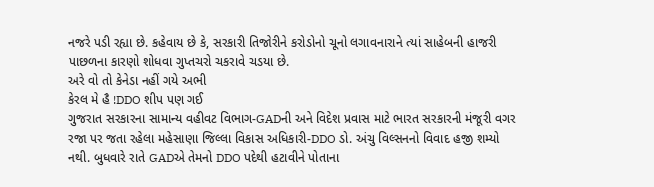નજરે પડી રહ્યા છે. કહેવાય છે કે, સરકારી તિજોરીને કરોડોનો ચૂનો લગાવનારાને ત્યાં સાહેબની હાજરી પાછળના કારણો શોધવા ગુપ્તચરો ચકરાવે ચડયા છે.
અરે વો તો કેનેડા નહીં ગયે અભી
કેરલ મે હૈ !DDO શીપ પણ ગઈ
ગુજરાત સરકારના સામાન્ય વહીવટ વિભાગ-GADની અને વિદેશ પ્રવાસ માટે ભારત સરકારની મંજૂરી વગર રજા પર જતા રહેલા મહેસાણા જિલ્લા વિકાસ અધિકારી-DDO ડો. અંચુ વિલ્સનનો વિવાદ હજી શમ્યો નથી. બુધવારે રાતે GADએ તેમનો DDO પદેથી હટાવીને પોતાના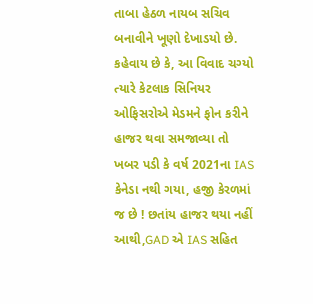તાબા હેઠળ નાયબ સચિવ બનાવીને ખૂણો દેખાડયો છે. કહેવાય છે કે, આ વિવાદ ચગ્યો ત્યારે કેટલાક સિનિયર ઓફિસરોએ મેડમને ફોન કરીને હાજર થવા સમજાવ્યા તો ખબર પડી કે વર્ષ 2021ના IAS કેનેડા નથી ગયા, હજી કેરળમાં જ છે ! છતાંય હાજર થયા નહીં આથી,GAD એ IAS સહિત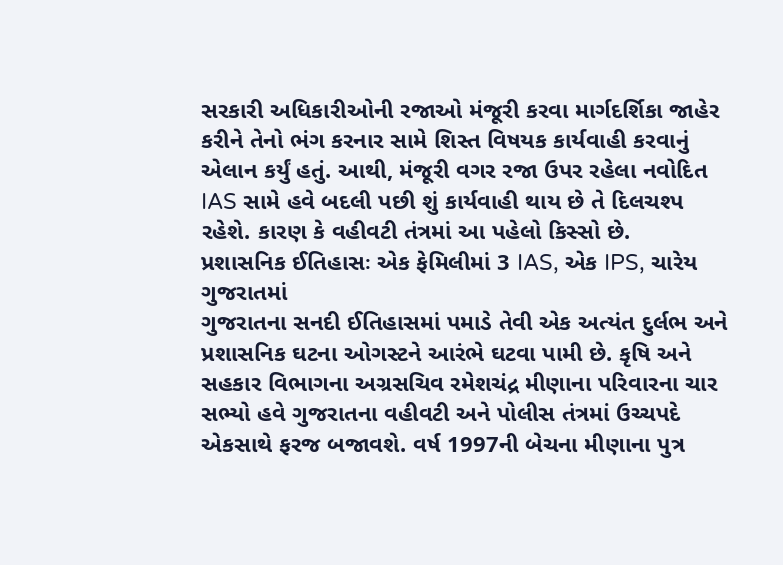સરકારી અધિકારીઓની રજાઓ મંજૂરી કરવા માર્ગદર્શિકા જાહેર કરીને તેનો ભંગ કરનાર સામે શિસ્ત વિષયક કાર્યવાહી કરવાનું એલાન કર્યું હતું. આથી, મંજૂરી વગર રજા ઉપર રહેલા નવોદિત IAS સામે હવે બદલી પછી શું કાર્યવાહી થાય છે તે દિલચશ્પ રહેશે. કારણ કે વહીવટી તંત્રમાં આ પહેલો કિસ્સો છે.
પ્રશાસનિક ઈતિહાસઃ એક ફેમિલીમાં 3 IAS, એક IPS, ચારેય ગુજરાતમાં
ગુજરાતના સનદી ઈતિહાસમાં પમાડે તેવી એક અત્યંત દુર્લભ અને પ્રશાસનિક ઘટના ઓગસ્ટને આરંભે ઘટવા પામી છે. કૃષિ અને સહકાર વિભાગના અગ્રસચિવ રમેશચંદ્ર મીણાના પરિવારના ચાર સભ્યો હવે ગુજરાતના વહીવટી અને પોલીસ તંત્રમાં ઉચ્ચપદે એકસાથે ફરજ બજાવશે. વર્ષ 1997ની બેચના મીણાના પુત્ર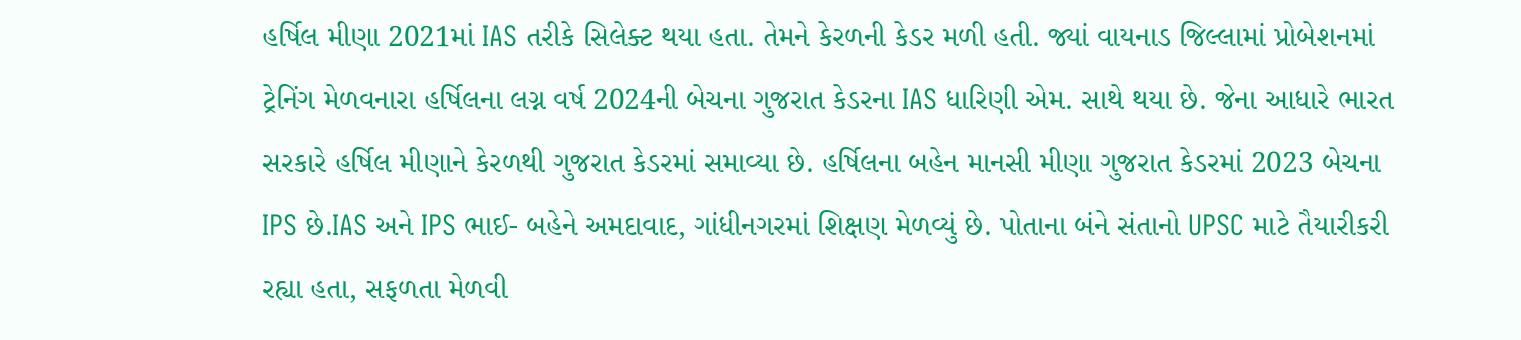હર્ષિલ મીણા 2021માં IAS તરીકે સિલેક્ટ થયા હતા. તેમને કેરળની કેડર મળી હતી. જ્યાં વાયનાડ જિલ્લામાં પ્રોબેશનમાં ટ્રેનિંગ મેળવનારા હર્ષિલના લગ્ન વર્ષ 2024ની બેચના ગુજરાત કેડરના IAS ધારિણી એમ. સાથે થયા છે. જેના આધારે ભારત સરકારે હર્ષિલ મીણાને કેરળથી ગુજરાત કેડરમાં સમાવ્યા છે. હર્ષિલના બહેન માનસી મીણા ગુજરાત કેડરમાં 2023 બેચના IPS છે.IAS અને IPS ભાઈ- બહેને અમદાવાદ, ગાંધીનગરમાં શિક્ષણ મેળવ્યું છે. પોતાના બંને સંતાનો UPSC માટે તૈયારીકરી રહ્યા હતા, સફળતા મેળવી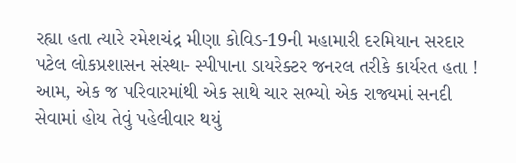રહ્યા હતા ત્યારે રમેશચંદ્ર મીણા કોવિડ-19ની મહામારી દરમિયાન સરદાર પટેલ લોકપ્રશાસન સંસ્થા- સ્પીપાના ડાયરેક્ટર જનરલ તરીકે કાર્યરત હતા ! આમ, એક જ પરિવારમાંથી એક સાથે ચાર સભ્યો એક રાજ્યમાં સનદી સેવામાં હોય તેવું પહેલીવાર થયું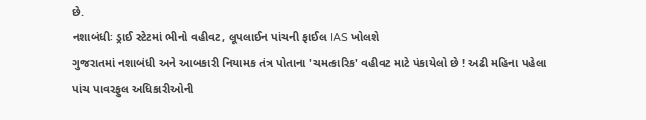છે.
નશાબંધીઃ ડ્રાઈ સ્ટેટમાં ભીનો વહીવટ, લૂપલાઈન પાંચની ફાઈલ IAS ખોલશે
ગુજરાતમાં નશાબંધી અને આબકારી નિયામક તંત્ર પોતાના 'ચમત્કારિક' વહીવટ માટે પંકાયેલો છે ! અઢી મહિના પહેલા પાંચ પાવરફુલ અધિકારીઓની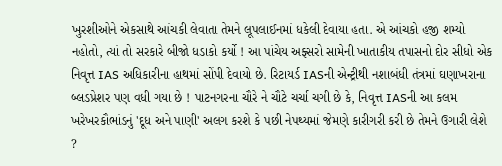ખુરશીઓને એકસાથે આંચકી લેવાતા તેમને લૂપલાઈનમાં ધકેલી દેવાયા હતા. એ આંચકો હજી શમ્યો નહોતો, ત્યાં તો સરકારે બીજો ધડાકો કર્યો ! આ પાંચેય અફ્સરો સામેની ખાતાકીય તપાસનો દોર સીધો એક નિવૃત્ત IAS અધિકારીના હાથમાં સોંપી દેવાયો છે. રિટાયર્ડ IASની એન્ટ્રીથી નશાબંધી તંત્રમાં ઘણાખરાના બ્લડપ્રેશર પણ વધી ગયા છે ! પાટનગરના ચૌરે ને ચૌટે ચર્ચા ચગી છે કે, નિવૃત્ત IASની આ કલમ ખરેખરકૌભાંડનું 'દૂધ અને પાણી' અલગ કરશે કે પછી નેપથ્યમાં જેમણે કારીગરી કરી છે તેમને ઉગારી લેશે ?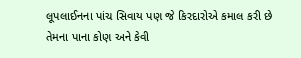લૂપલાઈનના પાંચ સિવાય પણ જે કિરદારોએ કમાલ કરી છે તેમના પાના કોણ અને કેવી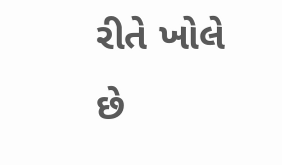રીતે ખોલે છે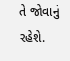તે જોવાનું રહેશે.